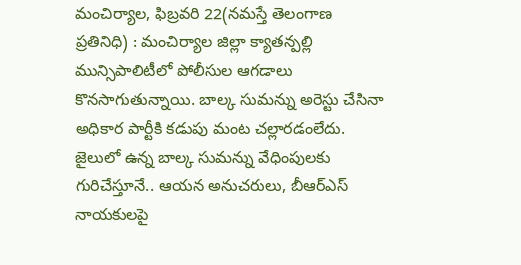మంచిర్యాల, ఫిబ్రవరి 22(నమస్తే తెలంగాణ ప్రతినిధి) : మంచిర్యాల జిల్లా క్యాతన్పల్లి మున్సిపాలిటీలో పోలీసుల ఆగడాలు కొనసాగుతున్నాయి. బాల్క సుమన్ను అరెస్టు చేసినా అధికార పార్టీకి కడుపు మంట చల్లారడంలేదు. జైలులో ఉన్న బాల్క సుమన్ను వేధింపులకు గురిచేస్తూనే.. ఆయన అనుచరులు, బీఆర్ఎస్ నాయకులపై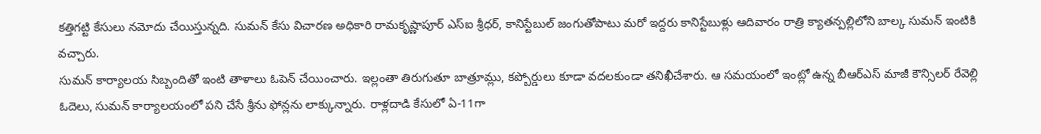కత్తిగట్టి కేసులు నమోదు చేయిస్తున్నది. సుమన్ కేసు విచారణ అధికారి రామకృష్ణాపూర్ ఎస్ఐ శ్రీధర్, కానిస్టేబుల్ జంగుతోపాటు మరో ఇద్దరు కానిస్టేబుళ్లు ఆదివారం రాత్రి క్యాతన్పల్లిలోని బాల్క సుమన్ ఇంటికి వచ్చారు.
సుమన్ కార్యాలయ సిబ్బందితో ఇంటి తాళాలు ఓపెన్ చేయించారు. ఇల్లంతా తిరుగుతూ బాత్రూమ్లు, కప్బోర్డులు కూడా వదలకుండా తనిఖీచేశారు. ఆ సమయంలో ఇంట్లో ఉన్న బీఆర్ఎస్ మాజీ కౌన్సిలర్ రేవెల్లి ఓదెలు, సుమన్ కార్యాలయంలో పని చేసే శ్రీను ఫోన్లను లాక్కున్నారు. రాళ్లదాడి కేసులో ఏ-11గా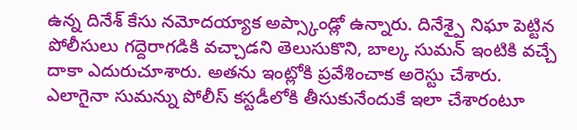ఉన్న దినేశ్ కేసు నమోదయ్యాక అప్స్కాండ్లో ఉన్నారు. దినేశ్పై నిఘా పెట్టిన పోలీసులు గద్దెరాగడికి వచ్చాడని తెలుసుకొని, బాల్క సుమన్ ఇంటికి వచ్చే దాకా ఎదురుచూశారు. అతను ఇంట్లోకి ప్రవేశించాక అరెస్టు చేశారు.
ఎలాగైనా సుమన్ను పోలీస్ కస్టడీలోకి తీసుకునేందుకే ఇలా చేశారంటూ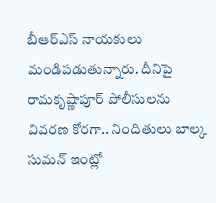బీఆర్ఎస్ నాయకులు మండిపడుతున్నారు. దీనిపై రామకృష్ణాపూర్ పోలీసులను వివరణ కోరగా.. నిందితులు బాల్క సుమన్ ఇంట్లో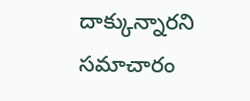దాక్కున్నారని సమాచారం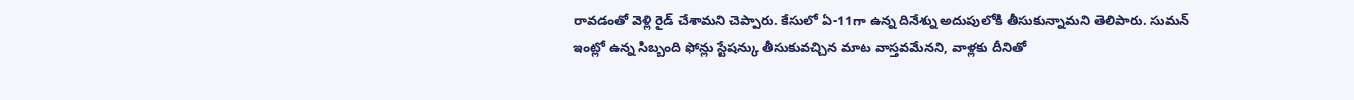రావడంతో వెళ్లి రైడ్ చేశామని చెప్పారు. కేసులో ఏ-11గా ఉన్న దినేశ్ను అదుపులోకి తీసుకున్నామని తెలిపారు. సుమన్ ఇంట్లో ఉన్న సిబ్బంది ఫోన్లు స్టేషన్కు తీసుకువచ్చిన మాట వాస్తవమేనని, వాళ్లకు దీనితో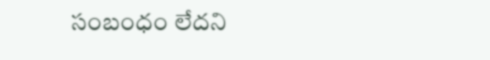సంబంధం లేదని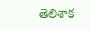తెలిశాక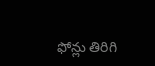ఫోన్లు తిరిగి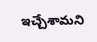ఇచ్చేశామని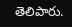తెలిపారు.